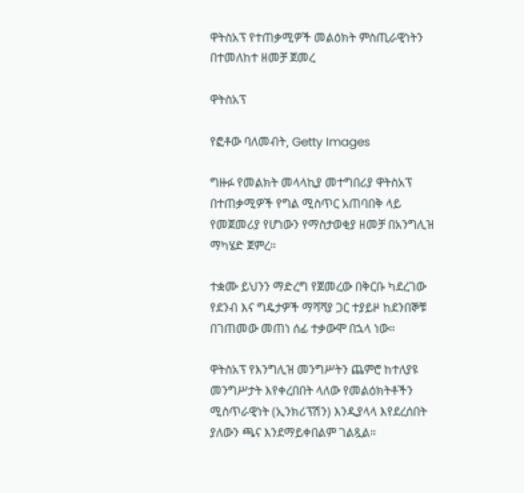ዋትስአፕ የተጠቃሚዎች መልዕክት ምስጢራዊነትን በተመለከተ ዘመቻ ጀመረ

ዋትስአፕ

የፎቶው ባለመብት, Getty Images

ግዙፉ የመልክት መላላኪያ መተግበሪያ ዋትስአፕ በተጠቃሚዎች የግል ሚስጥር አጠባበቅ ላይ የመጀመሪያ የሆነውን የማስታወቂያ ዘመቻ በአንግሊዝ ማካሄድ ጀምረ።

ተቋሙ ይህንን ማድረግ የጀመረው በቅርቡ ካደረገው የደንብ እና ግዴታዎች ማሻሻያ ጋር ተያይዞ ከደንበኞቹ በገጠመው መጠነ ሰፊ ተቃውሞ በኋላ ነው።

ዋትስአፕ የእንግሊዝ መንግሥትን ጨምሮ ከተለያዩ መንግሥታት እየቀረበበት ላለው የመልዕክትቶችን ሚስጥራዊነት (ኢንክሪፕሽን) እንዲያላላ እየደረሰበት ያለውን ጫና እንደማይቀበልም ገልጿል።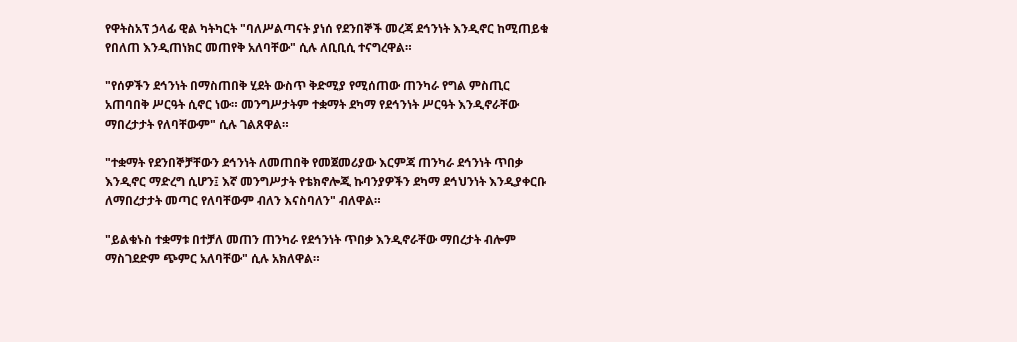የዋትስአፕ ኃላፊ ዊል ካትካርት "ባለሥልጣናት ያነሰ የደንበኞች መረጃ ደኅንነት እንዲኖር ከሚጠይቁ የበለጠ እንዲጠነክር መጠየቅ አለባቸው" ሲሉ ለቢቢሲ ተናግረዋል።

"የሰዎችን ደኅንነት በማስጠበቅ ሂደት ውስጥ ቅድሚያ የሚሰጠው ጠንካራ የግል ምስጢር አጠባበቅ ሥርዓት ሲኖር ነው። መንግሥታትም ተቋማት ደካማ የደኅንነት ሥርዓት እንዲኖራቸው ማበረታታት የለባቸውም" ሲሉ ገልጸዋል።

"ተቋማት የደንበኞቻቸውን ደኅንነት ለመጠበቅ የመጀመሪያው እርምጃ ጠንካራ ደኅንነት ጥበቃ እንዲኖር ማድረግ ሲሆን፤ እኛ መንግሥታት የቴክኖሎጂ ኩባንያዎችን ደካማ ደኅህንነት እንዲያቀርቡ ለማበረታታት መጣር የለባቸውም ብለን እናስባለን" ብለዋል።

"ይልቁኑስ ተቋማቱ በተቻለ መጠን ጠንካራ የደኅንነት ጥበቃ እንዲኖራቸው ማበረታት ብሎም ማስገደድም ጭምር አለባቸው" ሲሉ አክለዋል።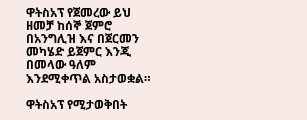ዋትስአፕ የጀመረው ይህ ዘመቻ ከሰኞ ጀምሮ በአንግሊዝ እና በጀርመን መካሄድ ይጀምር እንጂ በመላው ዓለም እንደሚቀጥል አስታወቋል።

ዋትስአፕ የሚታወቅበት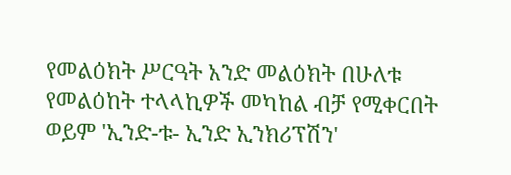የመልዕክት ሥርዓት አንድ መልዕክት በሁለቱ የመልዕከት ተላላኪዎች መካከል ብቻ የሚቀርበት ወይም 'ኢንድ-ቱ- ኢንድ ኢንክሪፕሽን'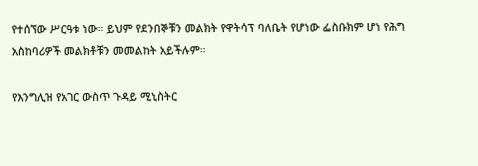የተሰኘው ሥርዓቱ ነው። ይህም የደንበኞቹን መልክት የዋትሳፕ ባለቤት የሆነው ፌስቡክም ሆነ የሕግ አስከባሪዎች መልክቶቹን መመልከት አይችሉም።

የእንግሊዝ የአገር ውስጥ ጉዳይ ሚኒስትር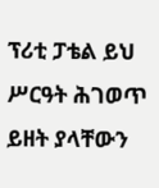ፕሪቲ ፓቴል ይህ ሥርዓት ሕገወጥ ይዘት ያላቸውን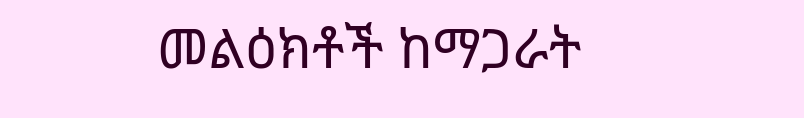መልዕክቶች ከማጋራት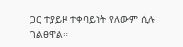ጋር ተያይዞ ተቀባይነት የለውም ሲሉ ገልፀዋል።